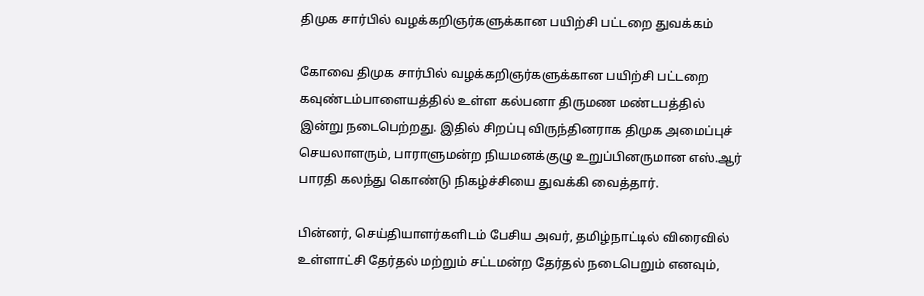திமுக சார்பில் வழக்கறிஞர்களுக்கான பயிற்சி பட்டறை துவக்கம்

கோவை திமுக சார்பில் வழக்கறிஞர்களுக்கான பயிற்சி பட்டறை கவுண்டம்பாளையத்தில் உள்ள கல்பனா திருமண மண்டபத்தில் இன்று நடைபெற்றது. இதில் சிறப்பு விருந்தினராக திமுக அமைப்புச் செயலாளரும், பாராளுமன்ற நியமனக்குழு உறுப்பினருமான எஸ்.ஆர் பாரதி கலந்து கொண்டு நிகழ்ச்சியை துவக்கி வைத்தார்.

பின்னர், செய்தியாளர்களிடம் பேசிய அவர், தமிழ்நாட்டில் விரைவில் உள்ளாட்சி தேர்தல் மற்றும் சட்டமன்ற தேர்தல் நடைபெறும் எனவும்,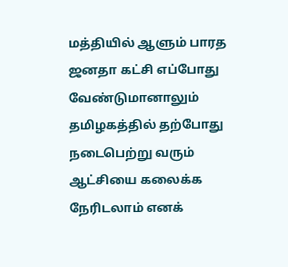மத்தியில் ஆளும் பாரத ஜனதா கட்சி எப்போது வேண்டுமானாலும் தமிழகத்தில் தற்போது நடைபெற்று வரும் ஆட்சியை கலைக்க நேரிடலாம் எனக்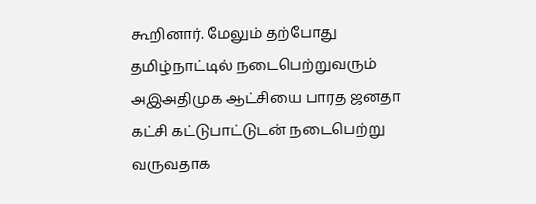கூறினார். மேலும் தற்போது தமிழ்நாட்டில் நடைபெற்றுவரும் அஇஅதிமுக ஆட்சியை பாரத ஜனதா கட்சி கட்டுபாட்டுடன் நடைபெற்று வருவதாக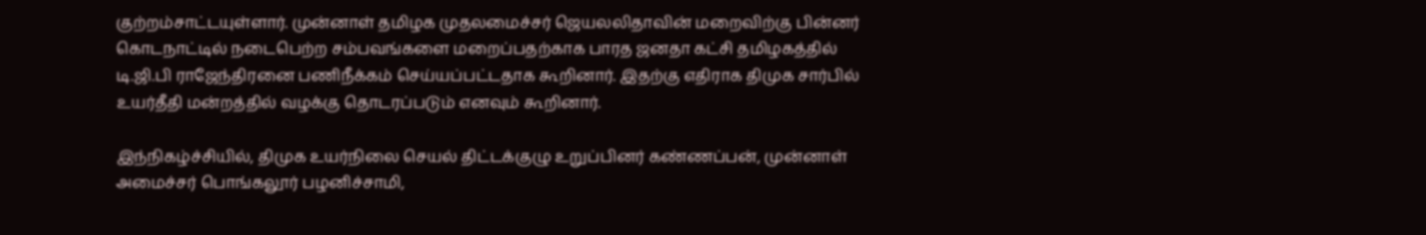குற்றம்சாட்டயுள்ளார். முன்னாள் தமிழக முதலமைச்சர் ஜெயலலிதாவின் மறைவிற்கு பின்னர் கொடநாட்டில் நடைபெற்ற சம்பவங்களை மறைப்பதற்காக பாரத ஜனதா கட்சி தமிழகத்தில் டி.ஜி.பி ராஜேந்திரனை பணிநீக்கம் செய்யப்பட்டதாக கூறினார். இதற்கு எதிராக திமுக சார்பில் உயர்தீதி மன்றத்தில் வழக்கு தொடரப்படும் எனவும் கூறினார்.

இந்நிகழ்ச்சியில், திமுக உயர்நிலை செயல் திட்டக்குழு உறுப்பினர் கண்ணப்பன், முன்னாள் அமைச்சர் பொங்கலூர் பழனிச்சாமி,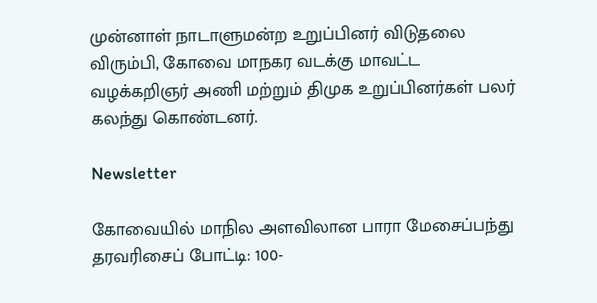முன்னாள் நாடாளுமன்ற உறுப்பினர் விடுதலை விரும்பி, கோவை மாநகர வடக்கு மாவட்ட வழக்கறிஞர் அணி மற்றும் திமுக உறுப்பினர்கள் பலர் கலந்து கொண்டனர்.

Newsletter

கோவையில் மாநில அளவிலான பாரா மேசைப்பந்து தரவரிசைப் போட்டி: 100-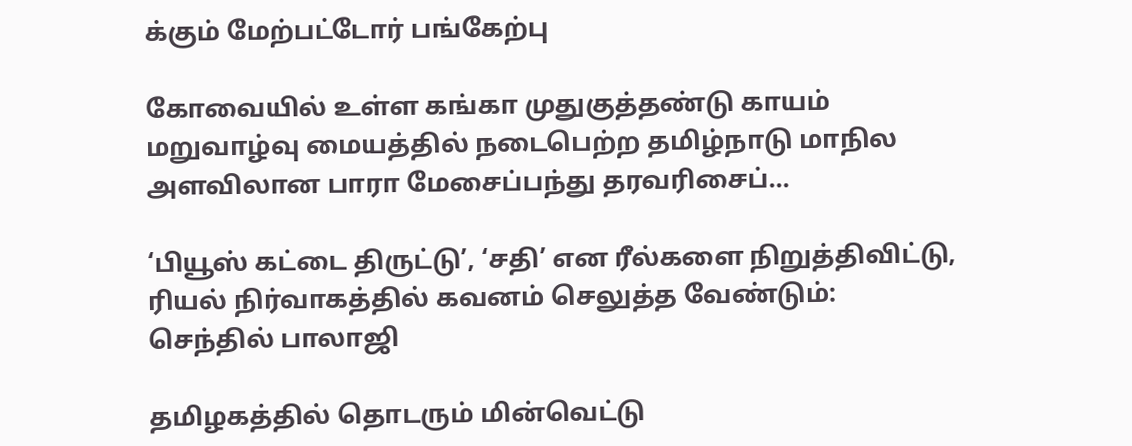க்கும் மேற்பட்டோர் பங்கேற்பு

கோவையில் உள்ள கங்கா முதுகுத்தண்டு காயம் மறுவாழ்வு மையத்தில் நடைபெற்ற தமிழ்நாடு மாநில அளவிலான பாரா மேசைப்பந்து தரவரிசைப்...

‘பியூஸ் கட்டை திருட்டு’, ‘சதி’ என ரீல்களை நிறுத்திவிட்டு, ரியல் நிர்வாகத்தில் கவனம் செலுத்த வேண்டும்: செந்தில் பாலாஜி

தமிழகத்தில் தொடரும் மின்வெட்டு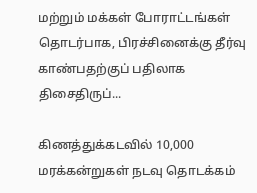மற்றும் மக்கள் போராட்டங்கள் தொடர்பாக, பிரச்சினைக்கு தீர்வு காண்பதற்குப் பதிலாக திசைதிருப்...

கிணத்துக்கடவில் 10,000 மரக்கன்றுகள் நடவு தொடக்கம்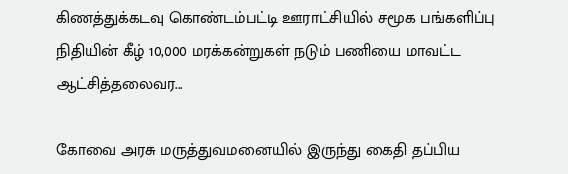கிணத்துக்கடவு கொண்டம்பட்டி ஊராட்சியில் சமூக பங்களிப்பு நிதியின் கீழ் 10,000 மரக்கன்றுகள் நடும் பணியை மாவட்ட ஆட்சித்தலைவர...

கோவை அரசு மருத்துவமனையில் இருந்து கைதி தப்பிய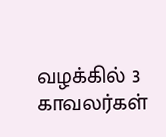வழக்கில் 3 காவலர்கள்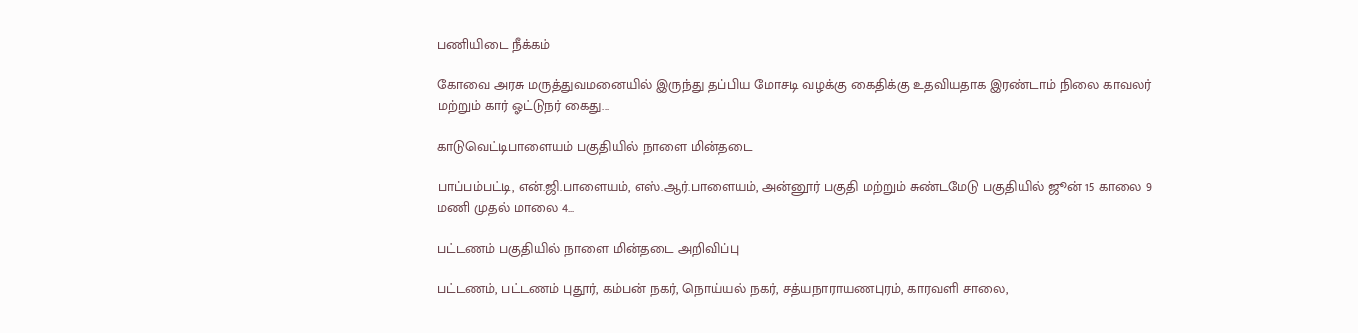பணியிடை நீக்கம்

கோவை அரசு மருத்துவமனையில் இருந்து தப்பிய மோசடி வழக்கு கைதிக்கு உதவியதாக இரண்டாம் நிலை காவலர் மற்றும் கார் ஓட்டுநர் கைது...

காடுவெட்டிபாளையம் பகுதியில் நாளை மின்தடை

பாப்பம்பட்டி, என்.ஜி.பாளையம், எஸ்.ஆர்.பாளையம், அன்னூர் பகுதி மற்றும் சுண்டமேடு பகுதியில் ஜூன் 15 காலை 9 மணி முதல் மாலை 4...

பட்டணம் பகுதியில் நாளை மின்தடை அறிவிப்பு

பட்டணம், பட்டணம் புதூர், கம்பன் நகர், நொய்யல் நகர், சத்யநாராயணபுரம், காரவளி சாலை,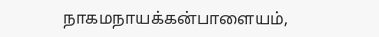நாகமநாயக்கன்பாளையம்,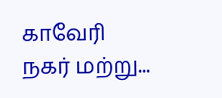காவேரி நகர் மற்று...